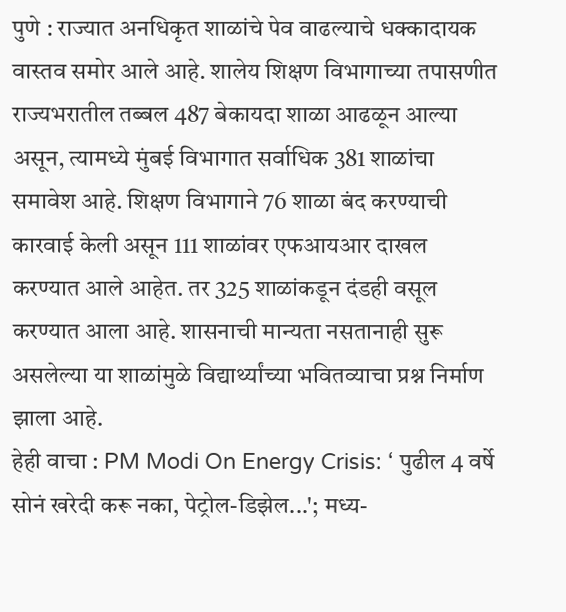पुणे : राज्यात अनधिकृत शाळांचे पेव वाढल्याचे धक्कादायक वास्तव समोर आले आहे. शालेय शिक्षण विभागाच्या तपासणीत राज्यभरातील तब्बल 487 बेकायदा शाळा आढळून आल्या असून, त्यामध्ये मुंबई विभागात सर्वाधिक 381 शाळांचा समावेश आहे. शिक्षण विभागाने 76 शाळा बंद करण्याची कारवाई केली असून 111 शाळांवर एफआयआर दाखल करण्यात आले आहेत. तर 325 शाळांकडून दंडही वसूल करण्यात आला आहे. शासनाची मान्यता नसतानाही सुरू असलेल्या या शाळांमुळे विद्यार्थ्यांच्या भवितव्याचा प्रश्न निर्माण झाला आहे.
हेही वाचा : PM Modi On Energy Crisis: ‘ पुढील 4 वर्षे सोनं खरेदी करू नका, पेट्रोल-डिझेल...'; मध्य-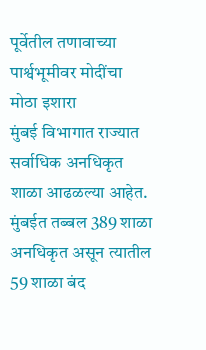पूर्वेतील तणावाच्या पार्श्वभूमीवर मोदींचा मोठा इशारा
मुंबई विभागात राज्यात सर्वाधिक अनधिकृत शाळा आढळल्या आहेत. मुंबईत तब्बल 389 शाळा अनधिकृत असून त्यातील 59 शाळा बंद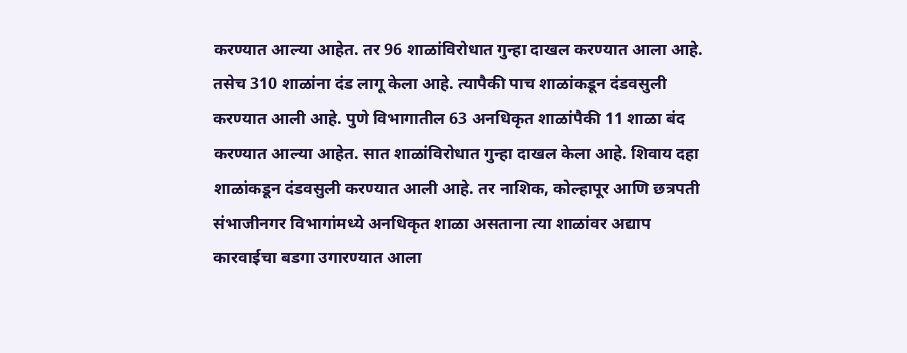करण्यात आल्या आहेत. तर 96 शाळांविरोधात गुन्हा दाखल करण्यात आला आहे. तसेच 310 शाळांना दंड लागू केला आहे. त्यापैकी पाच शाळांकडून दंडवसुली करण्यात आली आहे. पुणे विभागातील 63 अनधिकृत शाळांपैकी 11 शाळा बंद करण्यात आल्या आहेत. सात शाळांविरोधात गुन्हा दाखल केला आहे. शिवाय दहा शाळांकडून दंडवसुली करण्यात आली आहे. तर नाशिक, कोल्हापूर आणि छत्रपती संभाजीनगर विभागांमध्ये अनधिकृत शाळा असताना त्या शाळांवर अद्याप कारवाईचा बडगा उगारण्यात आला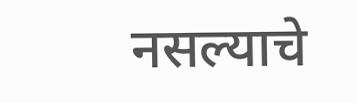नसल्याचे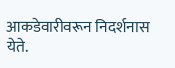आकडेवारीवरून निदर्शनास येते.